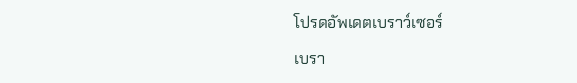โปรดอัพเดตเบราว์เซอร์

เบรา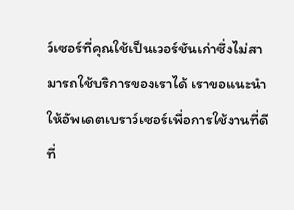ว์เซอร์ที่คุณใช้เป็นเวอร์ชันเก่าซึ่งไม่สามารถใช้บริการของเราได้ เราขอแนะนำให้อัพเดตเบราว์เซอร์เพื่อการใช้งานที่ดีที่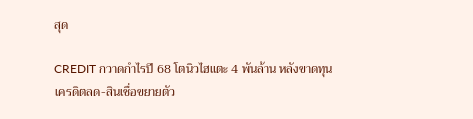สุด

CREDIT กวาดกำไรปี 68 โตนิวไฮแตะ 4 พันล้าน หลังขาดทุนเครดิตลด-สินเชื่อขยายตัว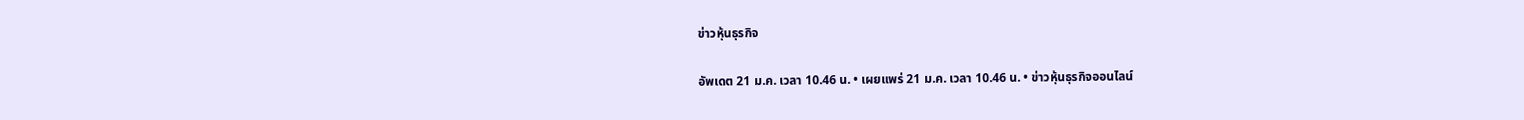ข่าวหุ้นธุรกิจ

อัพเดต 21 ม.ค. เวลา 10.46 น. • เผยแพร่ 21 ม.ค. เวลา 10.46 น. • ข่าวหุ้นธุรกิจออนไลน์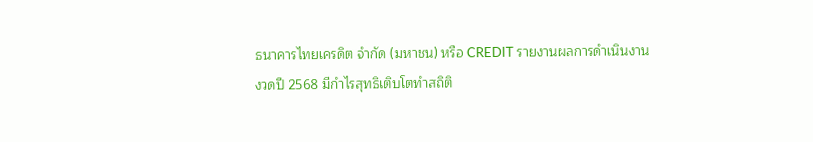ธนาคารไทยเครดิต จำกัด (มหาชน) หรือ CREDIT รายงานผลการดำเนินงานงวดปี 2568 มีกำไรสุทธิเติบโตทำสถิติ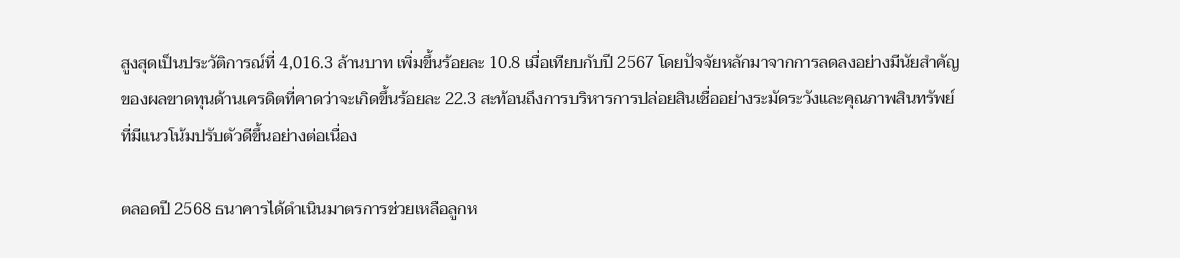สูงสุดเป็นประวัติการณ์ที่ 4,016.3 ล้านบาท เพิ่มขึ้นร้อยละ 10.8 เมื่อเทียบกับปี 2567 โดยปัจจัยหลักมาจากการลดลงอย่างมีนัยสำคัญของผลขาดทุนด้านเครดิตที่คาดว่าจะเกิดขึ้นร้อยละ 22.3 สะท้อนถึงการบริหารการปล่อยสินเชื่ออย่างระมัดระวังและคุณภาพสินทรัพย์ที่มีแนวโน้มปรับตัวดีขึ้นอย่างต่อเนื่อง

ตลอดปี 2568 ธนาคารได้ดำเนินมาตรการช่วยเหลือลูกห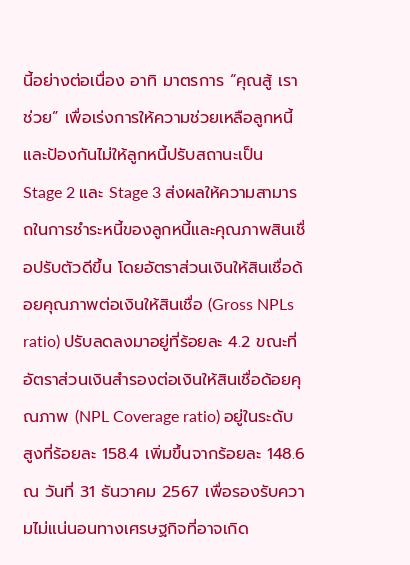นี้อย่างต่อเนื่อง อาทิ มาตรการ “คุณสู้ เราช่วย” เพื่อเร่งการให้ความช่วยเหลือลูกหนี้และป้องกันไม่ให้ลูกหนี้ปรับสถานะเป็น Stage 2 และ Stage 3 ส่งผลให้ความสามารถในการชำระหนี้ของลูกหนี้และคุณภาพสินเชื่อปรับตัวดีขึ้น โดยอัตราส่วนเงินให้สินเชื่อด้อยคุณภาพต่อเงินให้สินเชื่อ (Gross NPLs ratio) ปรับลดลงมาอยู่ที่ร้อยละ 4.2 ขณะที่อัตราส่วนเงินสำรองต่อเงินให้สินเชื่อด้อยคุณภาพ (NPL Coverage ratio) อยู่ในระดับสูงที่ร้อยละ 158.4 เพิ่มขึ้นจากร้อยละ 148.6 ณ วันที่ 31 ธันวาคม 2567 เพื่อรองรับความไม่แน่นอนทางเศรษฐกิจที่อาจเกิด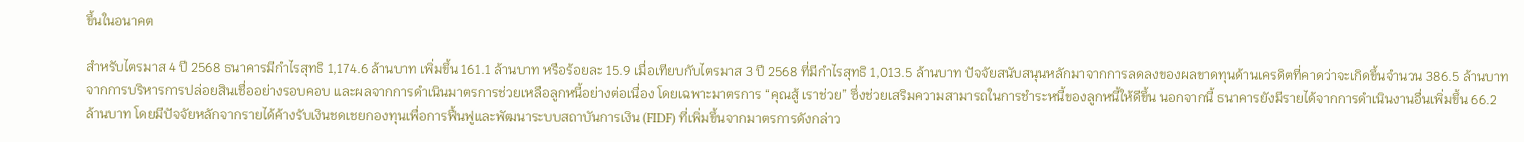ขึ้นในอนาคต

สำหรับไตรมาส 4 ปี 2568 ธนาคารมีกำไรสุทธิ 1,174.6 ล้านบาท เพิ่มขึ้น 161.1 ล้านบาท หรือร้อยละ 15.9 เมื่อเทียบกับไตรมาส 3 ปี 2568 ที่มีกำไรสุทธิ 1,013.5 ล้านบาท ปัจจัยสนับสนุนหลักมาจากการลดลงของผลขาดทุนด้านเครดิตที่คาดว่าจะเกิดขึ้นจำนวน 386.5 ล้านบาท จากการบริหารการปล่อยสินเชื่ออย่างรอบคอบ และผลจากการดำเนินมาตรการช่วยเหลือลูกหนี้อย่างต่อเนื่อง โดยเฉพาะมาตรการ “คุณสู้ เราช่วย” ซึ่งช่วยเสริมความสามารถในการชำระหนี้ของลูกหนี้ให้ดีขึ้น นอกจากนี้ ธนาคารยังมีรายได้จากการดำเนินงานอื่นเพิ่มขึ้น 66.2 ล้านบาท โดยมีปัจจัยหลักจากรายได้ค้างรับเงินชดเชยกองทุนเพื่อการฟื้นฟูและพัฒนาระบบสถาบันการเงิน (FIDF) ที่เพิ่มขึ้นจากมาตรการดังกล่าว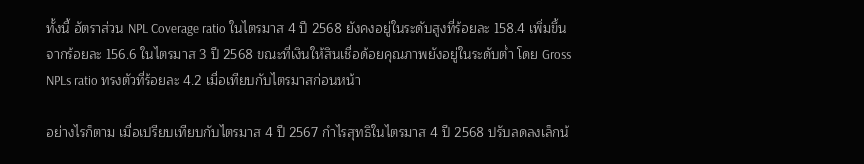ทั้งนี้ อัตราส่วน NPL Coverage ratio ในไตรมาส 4 ปี 2568 ยังคงอยู่ในระดับสูงที่ร้อยละ 158.4 เพิ่มขึ้นจากร้อยละ 156.6 ในไตรมาส 3 ปี 2568 ขณะที่เงินให้สินเชื่อด้อยคุณภาพยังอยู่ในระดับต่ำ โดย Gross NPLs ratio ทรงตัวที่ร้อยละ 4.2 เมื่อเทียบกับไตรมาสก่อนหน้า

อย่างไรก็ตาม เมื่อเปรียบเทียบกับไตรมาส 4 ปี 2567 กำไรสุทธิในไตรมาส 4 ปี 2568 ปรับลดลงเล็กน้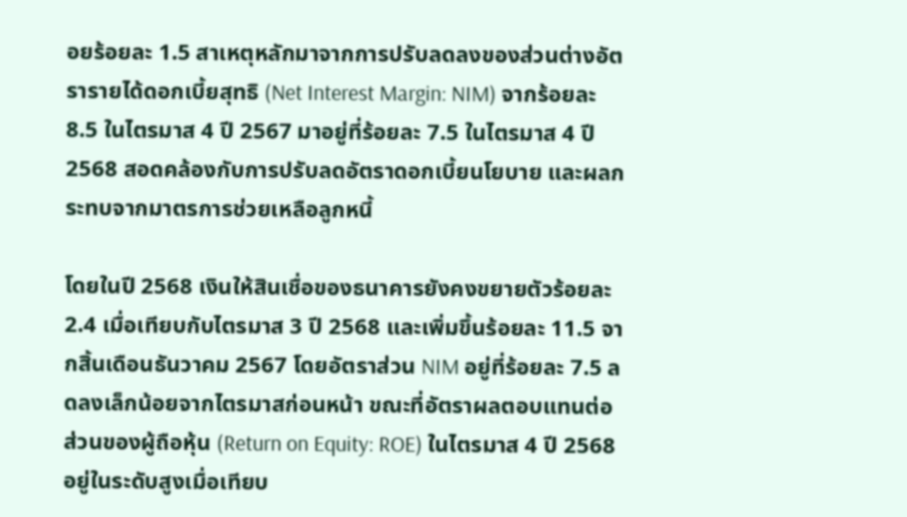อยร้อยละ 1.5 สาเหตุหลักมาจากการปรับลดลงของส่วนต่างอัตรารายได้ดอกเบี้ยสุทธิ (Net Interest Margin: NIM) จากร้อยละ 8.5 ในไตรมาส 4 ปี 2567 มาอยู่ที่ร้อยละ 7.5 ในไตรมาส 4 ปี 2568 สอดคล้องกับการปรับลดอัตราดอกเบี้ยนโยบาย และผลกระทบจากมาตรการช่วยเหลือลูกหนี้

โดยในปี 2568 เงินให้สินเชื่อของธนาคารยังคงขยายตัวร้อยละ 2.4 เมื่อเทียบกับไตรมาส 3 ปี 2568 และเพิ่มขึ้นร้อยละ 11.5 จากสิ้นเดือนธันวาคม 2567 โดยอัตราส่วน NIM อยู่ที่ร้อยละ 7.5 ลดลงเล็กน้อยจากไตรมาสก่อนหน้า ขณะที่อัตราผลตอบแทนต่อส่วนของผู้ถือหุ้น (Return on Equity: ROE) ในไตรมาส 4 ปี 2568 อยู่ในระดับสูงเมื่อเทียบ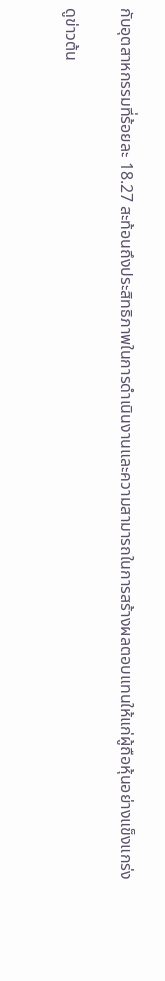กับอุตสาหกรรมที่ร้อยละ 18.27 สะท้อนถึงประสิทธิภาพในการดำเนินงานและความสามารถในการสร้างผลตอบแทนให้แก่ผู้ถือหุ้นอย่างแข็งแกร่ง

ดูข่าวต้น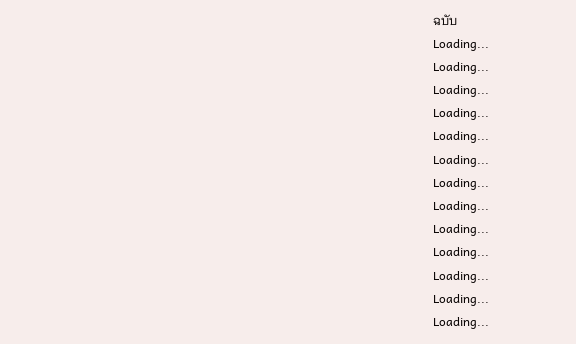ฉบับ
Loading...
Loading...
Loading...
Loading...
Loading...
Loading...
Loading...
Loading...
Loading...
Loading...
Loading...
Loading...
Loading...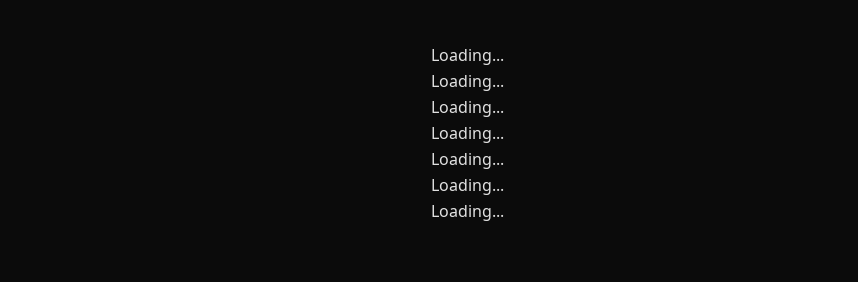Loading...
Loading...
Loading...
Loading...
Loading...
Loading...
Loading...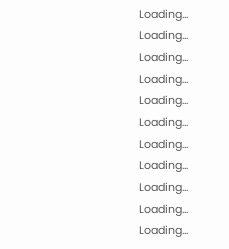Loading...
Loading...
Loading...
Loading...
Loading...
Loading...
Loading...
Loading...
Loading...
Loading...
Loading...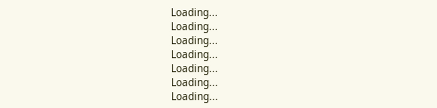Loading...
Loading...
Loading...
Loading...
Loading...
Loading...
Loading...